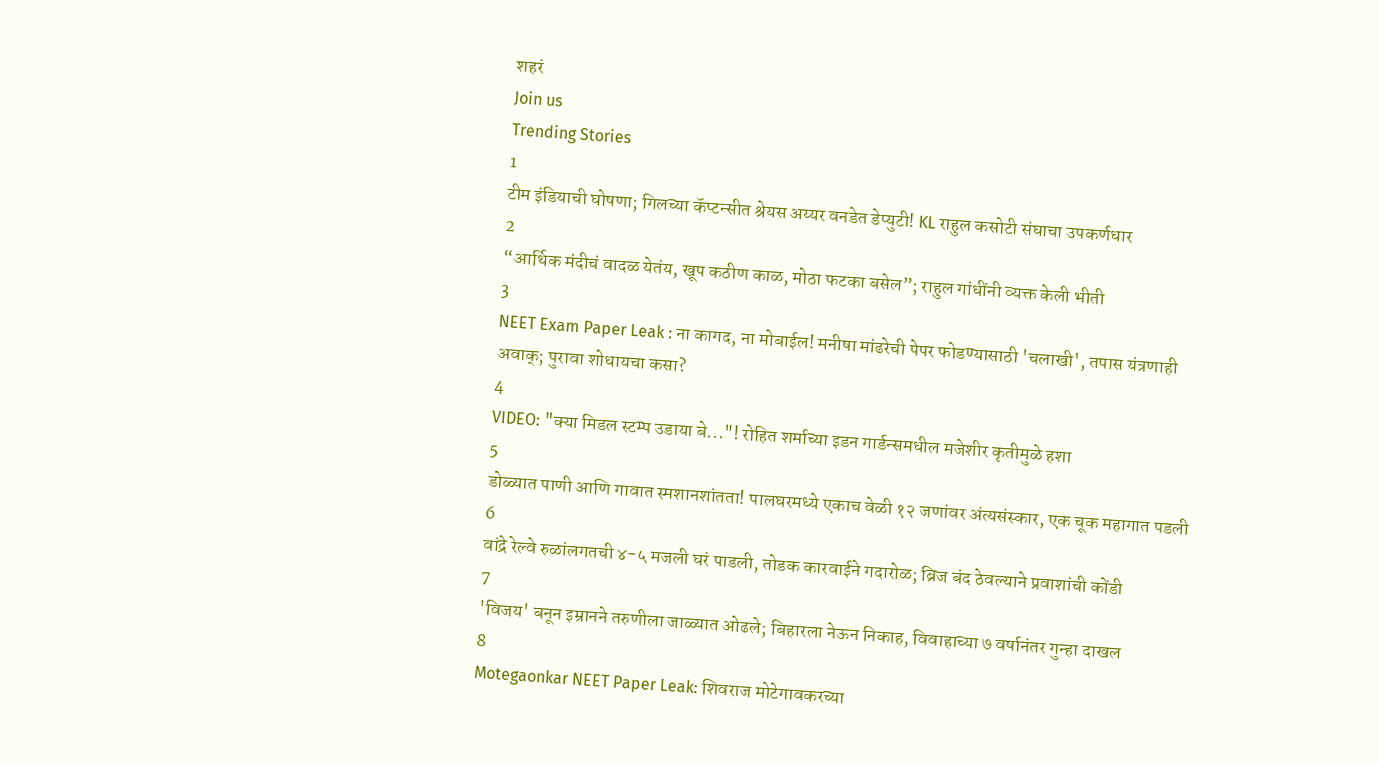शहरं
Join us
Trending Stories
1
टीम इंडियाची घोषणा; गिलच्या कॅप्टन्सीत श्रेयस अय्यर वनडेत डेप्युटी! KL राहुल कसोटी संघाचा उपकर्णधार
2
“आर्थिक मंदीचं वादळ येतंय, खूप कठीण काळ, मोठा फटका बसेल”; राहुल गांधींनी व्यक्त केली भीती
3
NEET Exam Paper Leak : ना कागद, ना मोबाईल! मनीषा मांढरेची पेपर फोडण्यासाठी 'चलाखी', तपास यंत्रणाही अवाक्; पुरावा शोधायचा कसा?
4
VIDEO: "क्या मिडल स्टम्प उडाया बे..."! रोहित शर्माच्या इडन गार्डन्समधील मजेशीर कृतीमुळे हशा
5
डोळ्यात पाणी आणि गावात स्मशानशांतता! पालघरमध्ये एकाच वेळी १२ जणांवर अंत्यसंस्कार, एक चूक महागात पडली
6
वांद्रे रेल्वे रुळांलगतची ४-५ मजली घरं पाडली, तोडक कारवाईने गदारोळ; ब्रिज बंद ठेवल्याने प्रवाशांची कोंडी
7
'विजय' बनून इम्रानने तरुणीला जाळ्यात ओढले; बिहारला नेऊन निकाह, विवाहाच्या ७ वर्षानंतर गुन्हा दाखल
8
Motegaonkar NEET Paper Leak: शिवराज मोटेगावकरच्या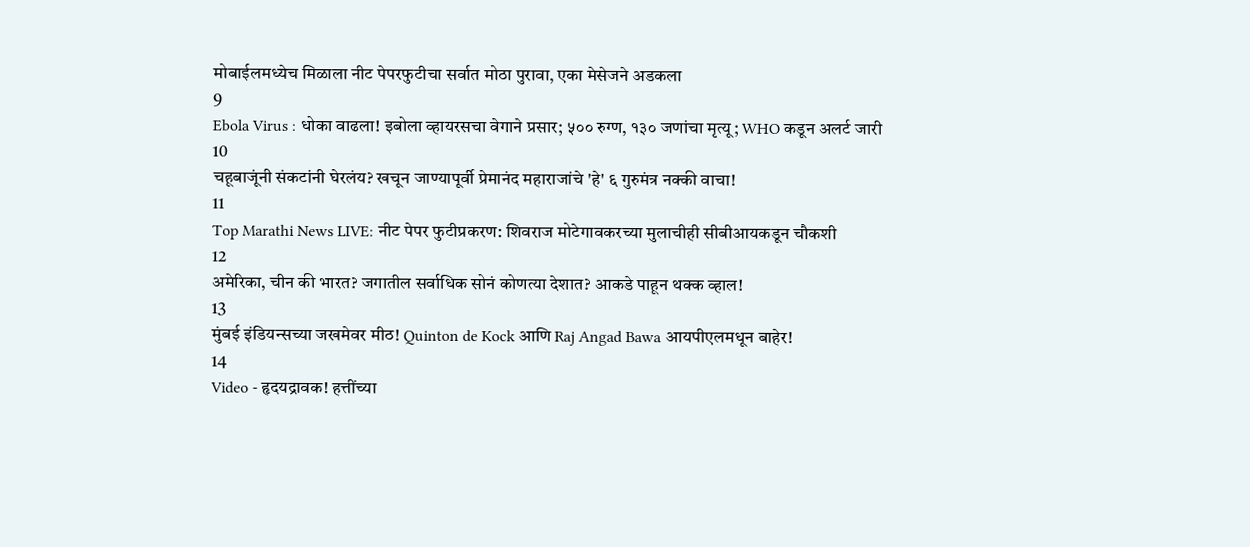मोबाईलमध्येच मिळाला नीट पेपरफुटीचा सर्वात मोठा पुरावा, एका मेसेजने अडकला
9
Ebola Virus : धोका वाढला! इबोला व्हायरसचा वेगाने प्रसार; ५०० रुग्ण, १३० जणांचा मृत्यू; WHO कडून अलर्ट जारी
10
चहूबाजूंनी संकटांनी घेरलंय? खचून जाण्यापूर्वी प्रेमानंद महाराजांचे 'हे' ६ गुरुमंत्र नक्की वाचा!
11
Top Marathi News LIVE: नीट पेपर फुटीप्रकरण: शिवराज मोटेगावकरच्या मुलाचीही सीबीआयकडून चौकशी
12
अमेरिका, चीन की भारत? जगातील सर्वाधिक सोनं कोणत्या देशात? आकडे पाहून थक्क व्हाल!
13
मुंबई इंडियन्सच्या जखमेवर मीठ! Quinton de Kock आणि Raj Angad Bawa आयपीएलमधून बाहेर!
14
Video - हृदयद्रावक! हत्तींच्या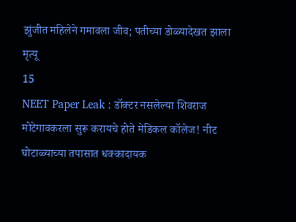झुंजीत महिलेने गमावला जीव; पतीच्या डोळ्यादेखत झाला मृत्यू
15
NEET Paper Leak : डॉक्टर नसलेल्या शिवराज मोटेगावकरला सुरू करायचे होते मेडिकल कॉलेज! नीट घोटाळ्याच्या तपासात धक्कादायक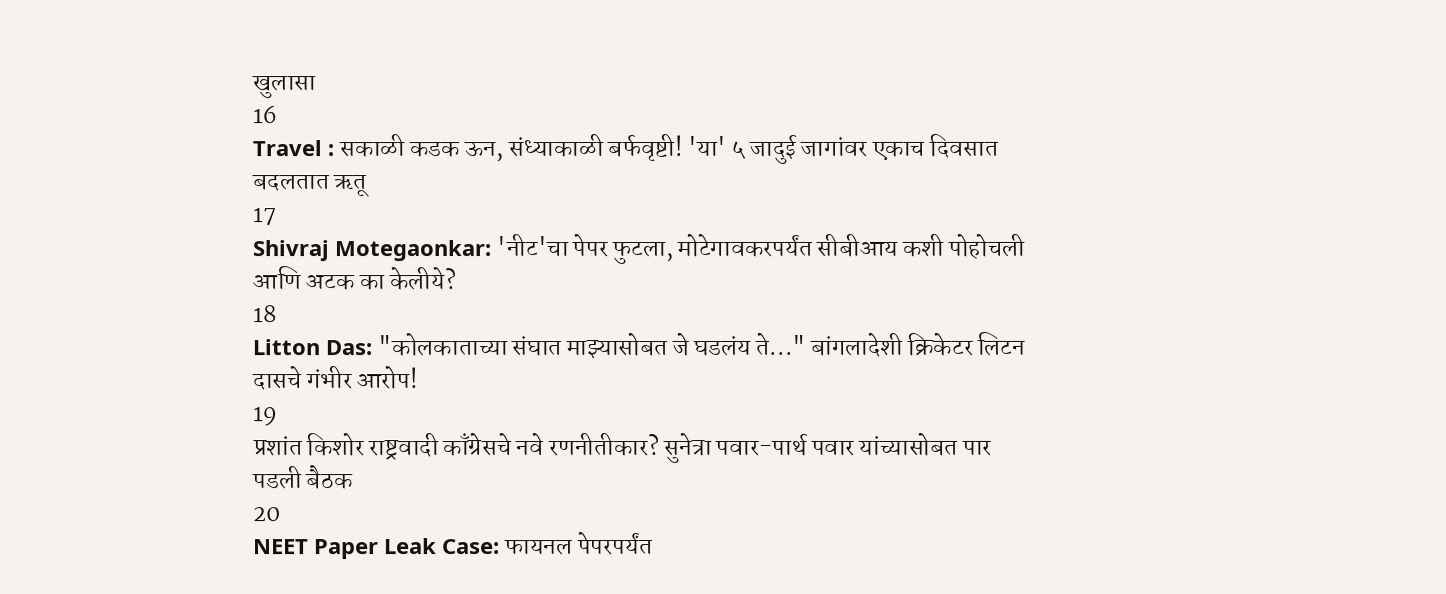खुलासा
16
Travel : सकाळी कडक ऊन, संध्याकाळी बर्फवृष्टी! 'या' ५ जादुई जागांवर एकाच दिवसात बदलतात ऋतू
17
Shivraj Motegaonkar: 'नीट'चा पेपर फुटला, मोटेगावकरपर्यंत सीबीआय कशी पोहोचली आणि अटक का केलीये?
18
Litton Das: "कोलकाताच्या संघात माझ्यासोबत जे घडलंय ते..." बांगलादेशी क्रिकेटर लिटन दासचे गंभीर आरोप!
19
प्रशांत किशोर राष्ट्रवादी काँग्रेसचे नवे रणनीतीकार? सुनेत्रा पवार-पार्थ पवार यांच्यासोबत पार पडली बैठक
20
NEET Paper Leak Case: फायनल पेपरपर्यंत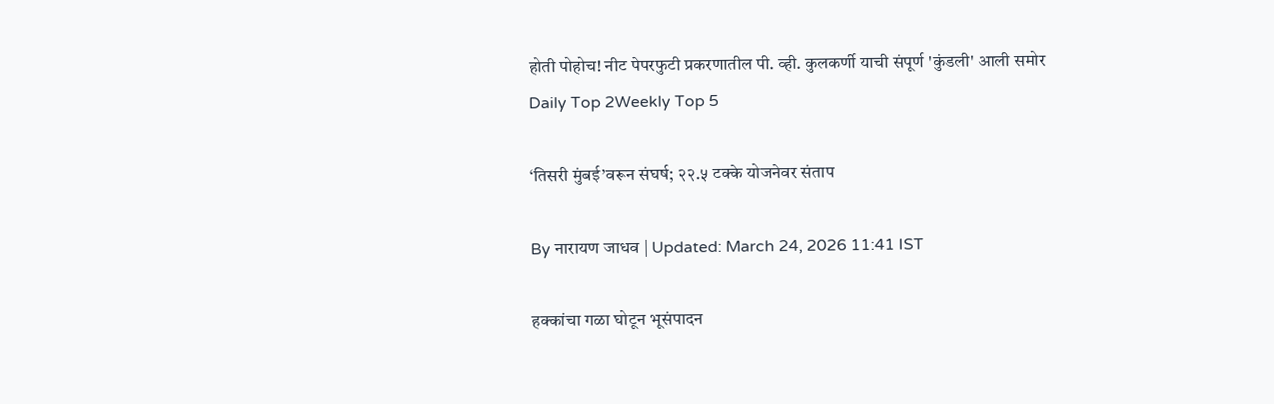होती पोहोच! नीट पेपरफुटी प्रकरणातील पी. व्ही. कुलकर्णी याची संपूर्ण 'कुंडली' आली समोर
Daily Top 2Weekly Top 5

‘तिसरी मुंबई’वरून संघर्ष; २२.५ टक्के योजनेवर संताप

By नारायण जाधव | Updated: March 24, 2026 11:41 IST

हक्कांचा गळा घोटून भूसंपादन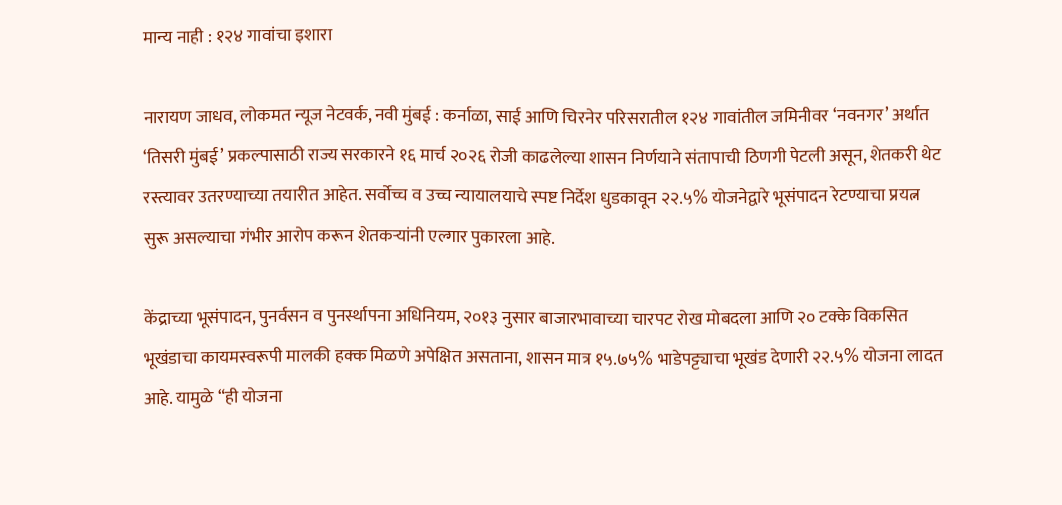मान्य नाही : १२४ गावांचा इशारा

नारायण जाधव, लोकमत न्यूज नेटवर्क, नवी मुंबई : कर्नाळा, साई आणि चिरनेर परिसरातील १२४ गावांतील जमिनीवर ‘नवनगर’ अर्थात ‘तिसरी मुंबई’ प्रकल्पासाठी राज्य सरकारने १६ मार्च २०२६ रोजी काढलेल्या शासन निर्णयाने संतापाची ठिणगी पेटली असून, शेतकरी थेट रस्त्यावर उतरण्याच्या तयारीत आहेत. सर्वोच्च व उच्च न्यायालयाचे स्पष्ट निर्देश धुडकावून २२.५% योजनेद्वारे भूसंपादन रेटण्याचा प्रयत्न सुरू असल्याचा गंभीर आरोप करून शेतकऱ्यांनी एल्गार पुकारला आहे.

केंद्राच्या भूसंपादन, पुनर्वसन व पुनर्स्थापना अधिनियम, २०१३ नुसार बाजारभावाच्या चारपट रोख मोबदला आणि २० टक्के विकसित भूखंडाचा कायमस्वरूपी मालकी हक्क मिळणे अपेक्षित असताना, शासन मात्र १५.७५% भाडेपट्ट्याचा भूखंड देणारी २२.५% योजना लादत आहे. यामुळे “ही योजना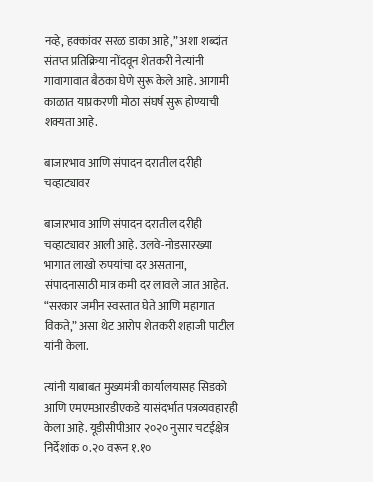नव्हे, हक्कांवर सरळ डाका आहे,” अशा शब्दांत संतप्त प्रतिक्रिया नोंदवून शेतकरी नेत्यांनी गावागावात बैठका घेणे सुरू केले आहे. आगामी काळात याप्रकरणी मोठा संघर्ष सुरू होण्याची शक्यता आहे.

बाजारभाव आणि संपादन दरातील दरीही चव्हाट्यावर

बाजारभाव आणि संपादन दरातील दरीही चव्हाट्यावर आली आहे. उलवे-नोडसारख्या भागात लाखो रुपयांचा दर असताना, संपादनासाठी मात्र कमी दर लावले जात आहेत. “सरकार जमीन स्वस्तात घेते आणि महागात विकते,” असा थेट आरोप शेतकरी शहाजी पाटील यांनी केला.

त्यांनी याबाबत मुख्यमंत्री कार्यालयासह सिडको आणि एमएमआरडीएकडे यासंदर्भात पत्रव्यवहारही केला आहे. यूडीसीपीआर २०२० नुसार चटईक्षेत्र निर्देशांक ०.२० वरून १.१०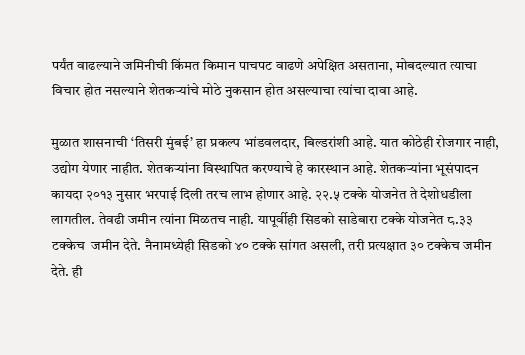पर्यंत वाढल्याने जमिनीची किंमत किमान पाचपट वाढणे अपेक्षित असताना, मोबदल्यात त्याचा विचार होत नसल्याने शेतकऱ्यांचे मोठे नुकसान होत असल्याचा त्यांचा दावा आहे.

मुळात शासनाची ‘तिसरी मुंबई’ हा प्रकल्प भांडवलदार, बिल्डरांशी आहे. यात कोठेही रोजगार नाही, उद्योग येणार नाहीत. शेतकऱ्यांना विस्थापित करण्याचे हे कारस्थान आहे. शेतकऱ्यांना भूसंपादन कायदा २०१३ नुसार भरपाई दिली तरच लाभ होणार आहे. २२.५ टक्के योजनेत ते देशोधडीला लागतील. तेवढी जमीन त्यांना मिळतच नाही. यापूर्वीही सिडको साडेबारा टक्के योजनेत ८.३३ टक्केच  जमीन देते. नैनामध्येही सिडको ४० टक्के सांगत असली, तरी प्रत्यक्षात ३० टक्केच जमीन देते. ही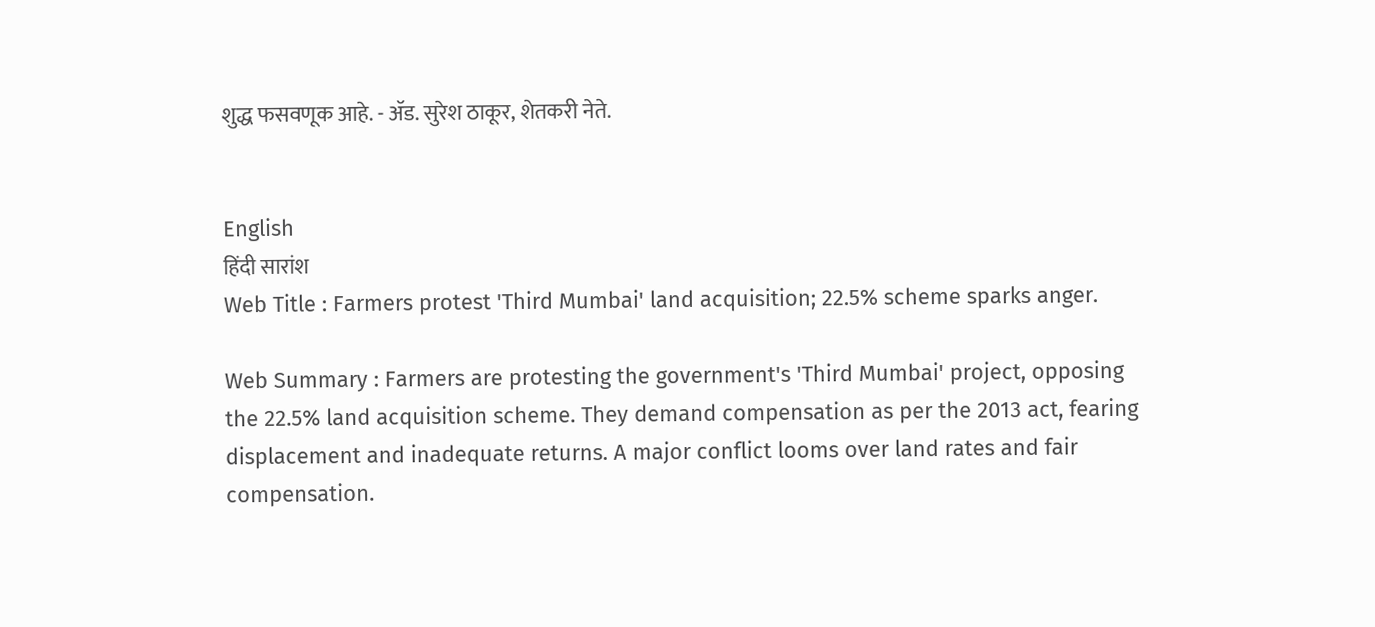शुद्ध फसवणूक आहे. - ॲड. सुरेश ठाकूर, शेतकरी नेते.


English
हिंदी सारांश
Web Title : Farmers protest 'Third Mumbai' land acquisition; 22.5% scheme sparks anger.

Web Summary : Farmers are protesting the government's 'Third Mumbai' project, opposing the 22.5% land acquisition scheme. They demand compensation as per the 2013 act, fearing displacement and inadequate returns. A major conflict looms over land rates and fair compensation.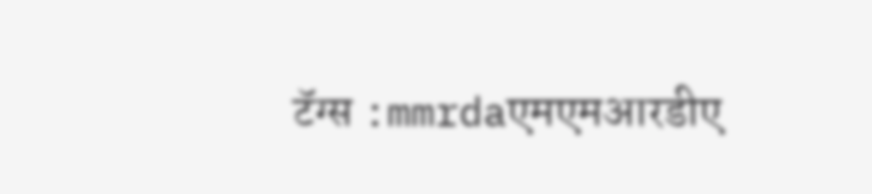टॅग्स :mmrdaएमएमआरडीए